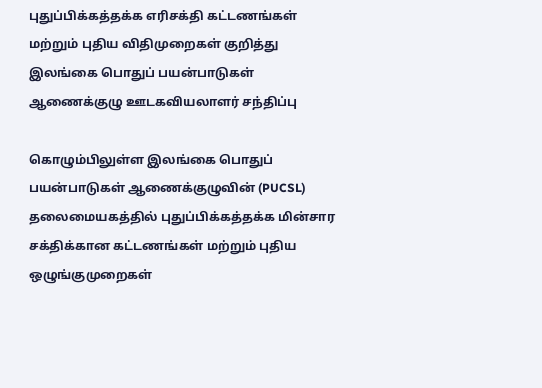புதுப்பிக்கத்தக்க எரிசக்தி கட்டணங்கள் மற்றும் புதிய விதிமுறைகள் குறித்து இலங்கை பொதுப் பயன்பாடுகள் ஆணைக்குழு ஊடகவியலாளர் சந்திப்பு

கொழும்பிலுள்ள இலங்கை பொதுப் பயன்பாடுகள் ஆணைக்குழுவின் (PUCSL) தலைமையகத்தில் புதுப்பிக்கத்தக்க மின்சார சக்திக்கான கட்டணங்கள் மற்றும் புதிய ஒழுங்குமுறைகள்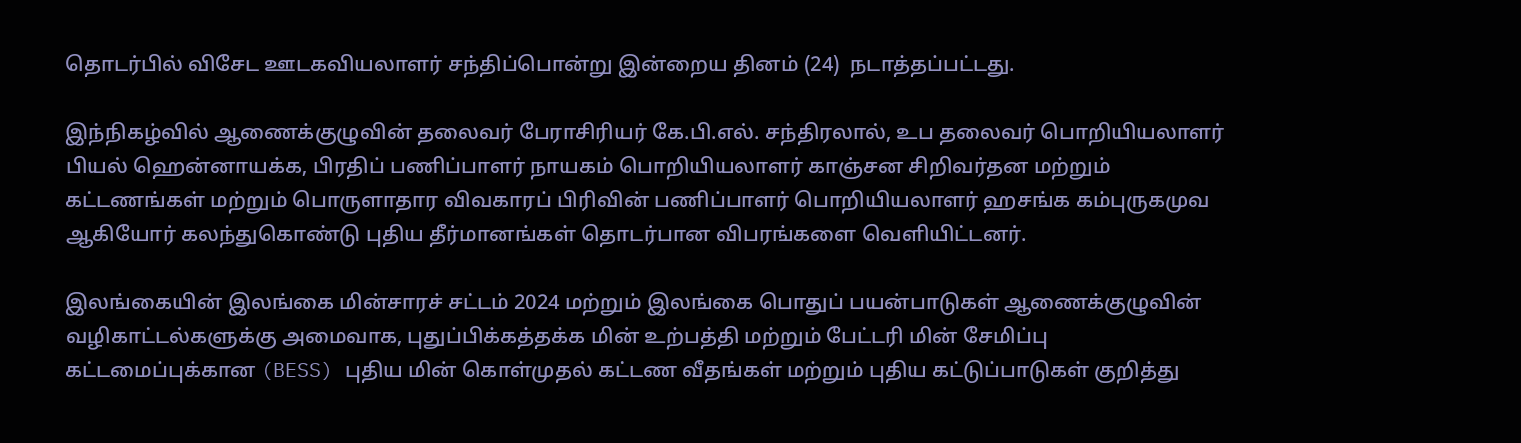தொடர்பில் விசேட ஊடகவியலாளர் சந்திப்பொன்று இன்றைய தினம் (24)  நடாத்தப்பட்டது.

இந்நிகழ்வில் ஆணைக்குழுவின் தலைவர் பேராசிரியர் கே.பி.எல். சந்திரலால், உப தலைவர் பொறியியலாளர் பியல் ஹென்னாயக்க, பிரதிப் பணிப்பாளர் நாயகம் பொறியியலாளர் காஞ்சன சிறிவர்தன மற்றும் கட்டணங்கள் மற்றும் பொருளாதார விவகாரப் பிரிவின் பணிப்பாளர் பொறியியலாளர் ஹசங்க கம்புருகமுவ ஆகியோர் கலந்துகொண்டு புதிய தீர்மானங்கள் தொடர்பான விபரங்களை வெளியிட்டனர்.

இலங்கையின் இலங்கை மின்சாரச் சட்டம் 2024 மற்றும் இலங்கை பொதுப் பயன்பாடுகள் ஆணைக்குழுவின் வழிகாட்டல்களுக்கு அமைவாக, புதுப்பிக்கத்தக்க மின் உற்பத்தி மற்றும் பேட்டரி மின் சேமிப்பு கட்டமைப்புக்கான (BESS) புதிய மின் கொள்முதல் கட்டண வீதங்கள் மற்றும் புதிய கட்டுப்பாடுகள் குறித்து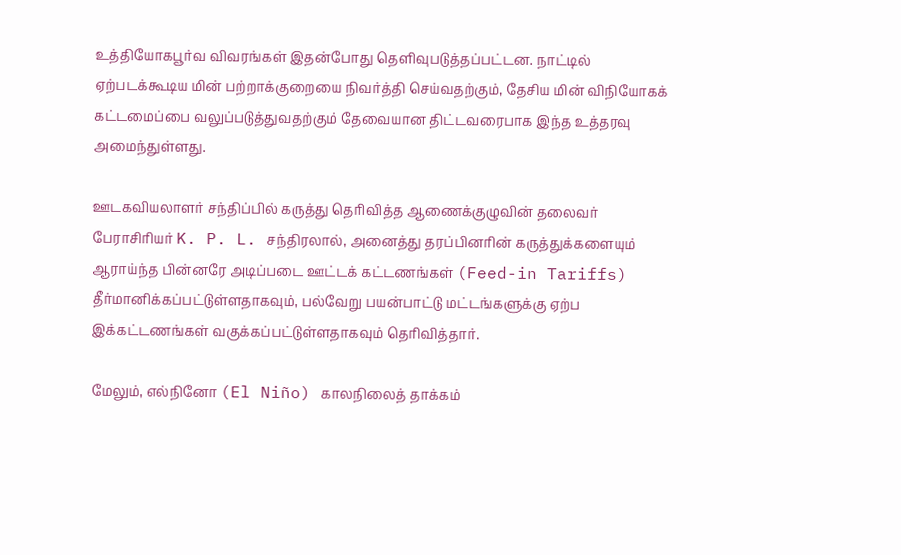உத்தியோகபூர்வ விவரங்கள் இதன்போது தெளிவுபடுத்தப்பட்டன. நாட்டில் ஏற்படக்கூடிய மின் பற்றாக்குறையை நிவர்த்தி செய்வதற்கும், தேசிய மின் விநியோகக் கட்டமைப்பை வலுப்படுத்துவதற்கும் தேவையான திட்டவரைபாக இந்த உத்தரவு அமைந்துள்ளது.

ஊடகவியலாளர் சந்திப்பில் கருத்து தெரிவித்த ஆணைக்குழுவின் தலைவர் பேராசிரியர் K. P. L. சந்திரலால், அனைத்து தரப்பினரின் கருத்துக்களையும் ஆராய்ந்த பின்னரே அடிப்படை ஊட்டக் கட்டணங்கள் (Feed-in Tariffs) தீர்மானிக்கப்பட்டுள்ளதாகவும், பல்வேறு பயன்பாட்டு மட்டங்களுக்கு ஏற்ப இக்கட்டணங்கள் வகுக்கப்பட்டுள்ளதாகவும் தெரிவித்தார்.

மேலும், எல்நினோ (El Niño) காலநிலைத் தாக்கம்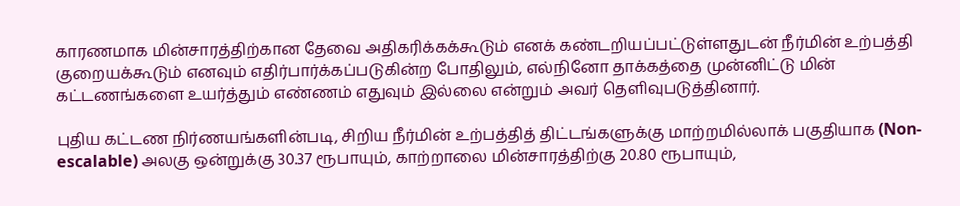காரணமாக மின்சாரத்திற்கான தேவை அதிகரிக்கக்கூடும் எனக் கண்டறியப்பட்டுள்ளதுடன் நீர்மின் உற்பத்தி குறையக்கூடும் எனவும் எதிர்பார்க்கப்படுகின்ற போதிலும், எல்நினோ தாக்கத்தை முன்னிட்டு மின் கட்டணங்களை உயர்த்தும் எண்ணம் எதுவும் இல்லை என்றும் அவர் தெளிவுபடுத்தினார்.

புதிய கட்டண நிர்ணயங்களின்படி, சிறிய நீர்மின் உற்பத்தித் திட்டங்களுக்கு மாற்றமில்லாக் பகுதியாக (Non-escalable) அலகு ஒன்றுக்கு 30.37 ரூபாயும், காற்றாலை மின்சாரத்திற்கு 20.80 ரூபாயும்,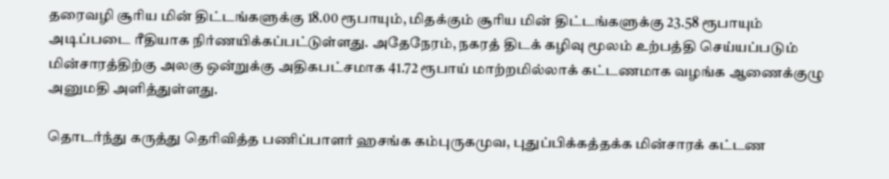தரைவழி சூரிய மின் திட்டங்களுக்கு 18.00 ரூபாயும், மிதக்கும் சூரிய மின் திட்டங்களுக்கு 23.58 ரூபாயும் அடிப்படை ரீதியாக நிர்ணயிக்கப்பட்டுள்ளது. அதேநேரம், நகரத் திடக் கழிவு மூலம் உற்பத்தி செய்யப்படும் மின்சாரத்திற்கு அலகு ஒன்றுக்கு அதிகபட்சமாக 41.72 ரூபாய் மாற்றமில்லாக் கட்டணமாக வழங்க ஆணைக்குழு அனுமதி அளித்துள்ளது.

தொடர்ந்து கருத்து தெரிவித்த பணிப்பாளர் ஹசங்க கம்புருகமுவ, புதுப்பிக்கத்தக்க மின்சாரக் கட்டண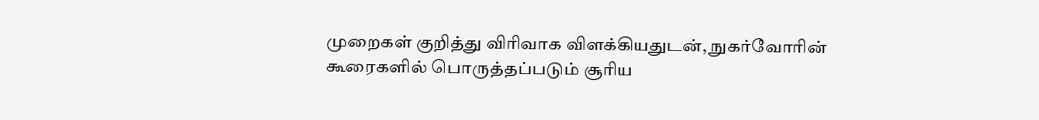முறைகள் குறித்து விரிவாக விளக்கியதுடன், நுகர்வோரின் கூரைகளில் பொருத்தப்படும் சூரிய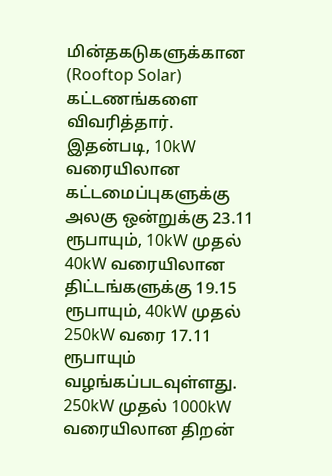மின்தகடுகளுக்கான (Rooftop Solar) கட்டணங்களை விவரித்தார். இதன்படி, 10kW வரையிலான கட்டமைப்புகளுக்கு அலகு ஒன்றுக்கு 23.11 ரூபாயும், 10kW முதல் 40kW வரையிலான திட்டங்களுக்கு 19.15 ரூபாயும், 40kW முதல் 250kW வரை 17.11 ரூபாயும் வழங்கப்படவுள்ளது. 250kW முதல் 1000kW வரையிலான திறன்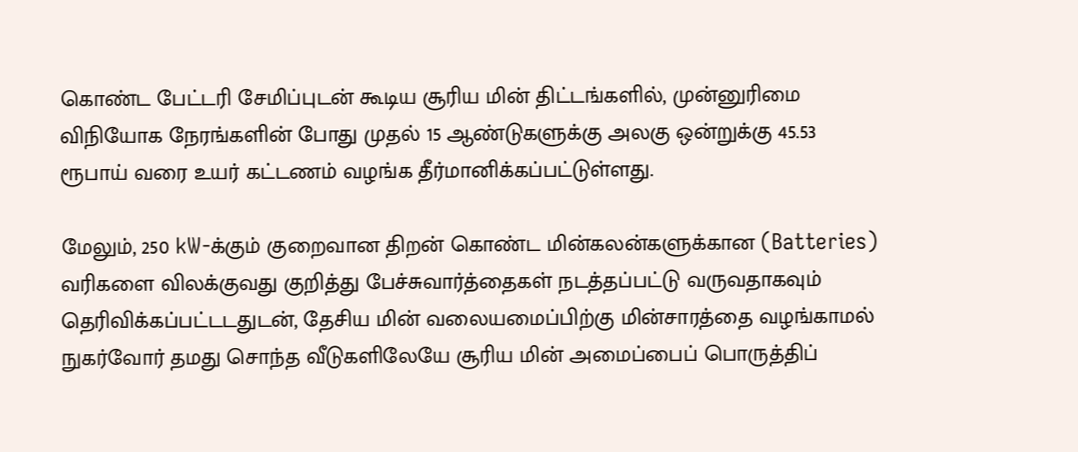கொண்ட பேட்டரி சேமிப்புடன் கூடிய சூரிய மின் திட்டங்களில், முன்னுரிமை விநியோக நேரங்களின் போது முதல் 15 ஆண்டுகளுக்கு அலகு ஒன்றுக்கு 45.53 ரூபாய் வரை உயர் கட்டணம் வழங்க தீர்மானிக்கப்பட்டுள்ளது.

மேலும், 250 kW-க்கும் குறைவான திறன் கொண்ட மின்கலன்களுக்கான (Batteries) வரிகளை விலக்குவது குறித்து பேச்சுவார்த்தைகள் நடத்தப்பட்டு வருவதாகவும் தெரிவிக்கப்பட்டடதுடன், தேசிய மின் வலையமைப்பிற்கு மின்சாரத்தை வழங்காமல் நுகர்வோர் தமது சொந்த வீடுகளிலேயே சூரிய மின் அமைப்பைப் பொருத்திப்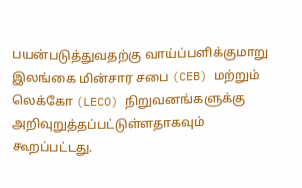பயன்படுத்துவதற்கு வாய்ப்பளிக்குமாறு இலங்கை மின்சார சபை (CEB) மற்றும் லெக்கோ (LECO) நிறுவனங்களுக்கு அறிவுறுத்தப்பட்டுள்ளதாகவும் கூறப்பட்டது.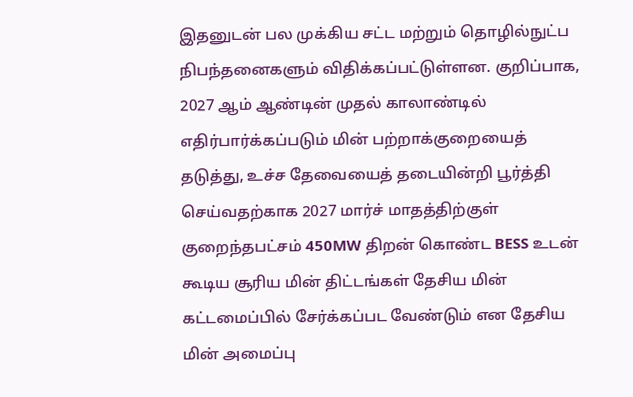இதனுடன் பல முக்கிய சட்ட மற்றும் தொழில்நுட்ப நிபந்தனைகளும் விதிக்கப்பட்டுள்ளன. குறிப்பாக, 2027 ஆம் ஆண்டின் முதல் காலாண்டில் எதிர்பார்க்கப்படும் மின் பற்றாக்குறையைத் தடுத்து, உச்ச தேவையைத் தடையின்றி பூர்த்தி செய்வதற்காக 2027 மார்ச் மாதத்திற்குள் குறைந்தபட்சம் 450MW திறன் கொண்ட BESS உடன் கூடிய சூரிய மின் திட்டங்கள் தேசிய மின் கட்டமைப்பில் சேர்க்கப்பட வேண்டும் என தேசிய மின் அமைப்பு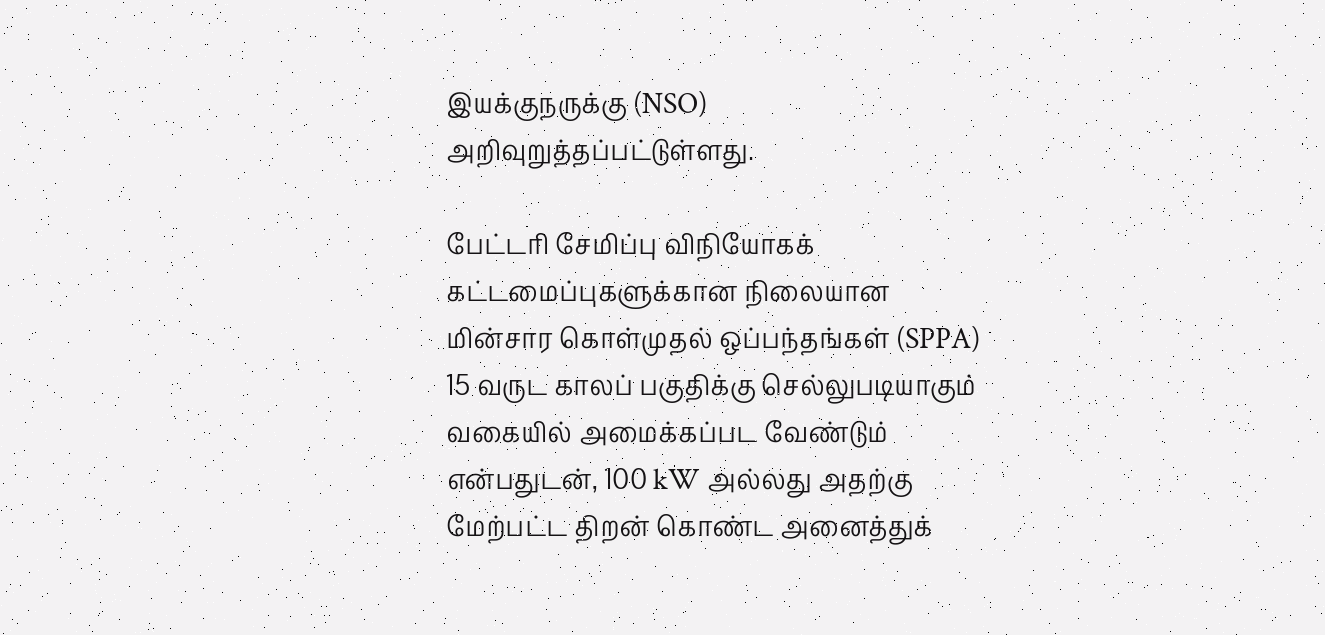இயக்குநருக்கு (NSO) அறிவுறுத்தப்பட்டுள்ளது.

பேட்டரி சேமிப்பு விநியோகக் கட்டமைப்புகளுக்கான நிலையான மின்சார கொள்முதல் ஒப்பந்தங்கள் (SPPA) 15 வருட காலப் பகுதிக்கு செல்லுபடியாகும் வகையில் அமைக்கப்பட வேண்டும் என்பதுடன், 100 kW அல்லது அதற்கு மேற்பட்ட திறன் கொண்ட அனைத்துக்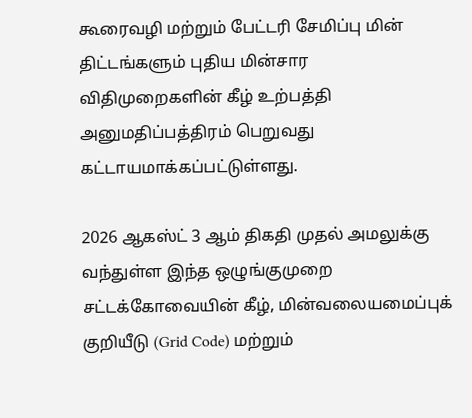கூரைவழி மற்றும் பேட்டரி சேமிப்பு மின் திட்டங்களும் புதிய மின்சார விதிமுறைகளின் கீழ் உற்பத்தி அனுமதிப்பத்திரம் பெறுவது கட்டாயமாக்கப்பட்டுள்ளது.

2026 ஆகஸ்ட் 3 ஆம் திகதி முதல் அமலுக்கு வந்துள்ள இந்த ஒழுங்குமுறை சட்டக்கோவையின் கீழ், மின்வலையமைப்புக் குறியீடு (Grid Code) மற்றும்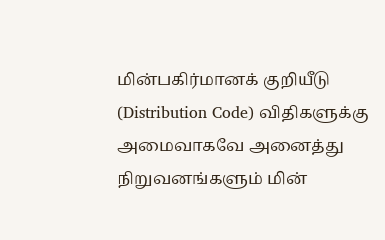மின்பகிர்மானக் குறியீடு (Distribution Code) விதிகளுக்கு அமைவாகவே அனைத்து நிறுவனங்களும் மின்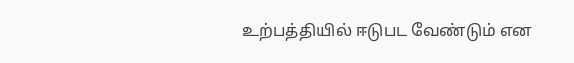உற்பத்தியில் ஈடுபட வேண்டும் என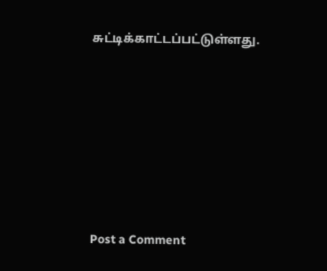சுட்டிக்காட்டப்பட்டுள்ளது.







Post a Comment